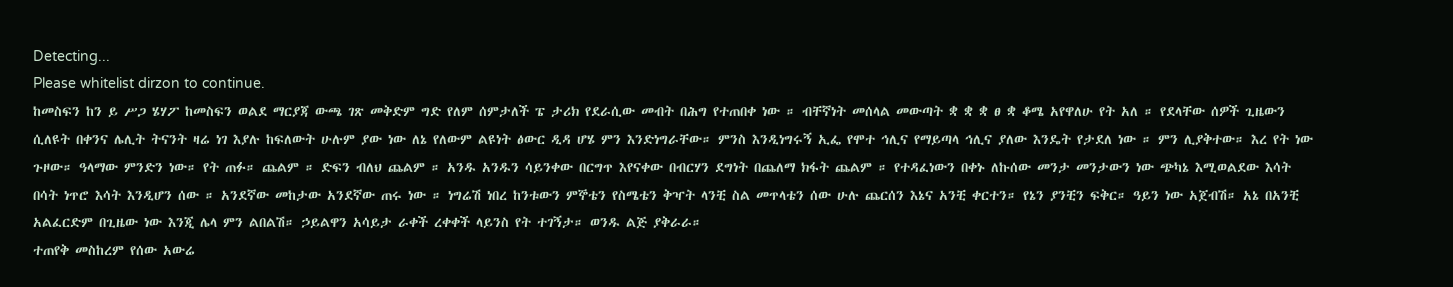Detecting...
Please whitelist dirzon to continue.
ከመስፍን ከን ይ ሥጋ ሄሃፖ ከመስፍን ወልደ ማርያጃ ውጫ ገጽ መቅድም ግድ የለም ሰምታለች ፔ ታሪክ የደራሲው መብት በሕግ የተጠበቀ ነው ። ብቸኛነት መሰላል መውጣት ቋ ቋ ቋ ፀ ቋ ቆሜ አየዋለሁ የት አለ ። የደላቸው ሰዎች ጊዜውን ሲለዩት በቀንና ሌሊት ትናንት ዛሬ ነገ እያሉ ከፍለውት ሁሉም ያው ነው ለኔ የለውም ልዩነት ፅውር ዲዳ ሆሄ ምን እንድነግራቸው። ምንስ እንዲነግሩኝ ኢፌ የሞተ ኅሊና የማይጣላ ኅሊና ያለው እንዴት የታደለ ነው ። ምን ሊያቅተው። እረ የት ነው ጉዞው። ዓላማው ምንድን ነው። የት ጠፉ። ጨልም ። ድፍን ብለህ ጨልም ። አንዱ አንዱን ሳይንቀው በርግጥ እየናቀው በብርሃን ደግነት በጨለማ ክፋት ጨልም ። የተዳፈነውን በቀኑ ለኩሰው መንታ መንታውን ነው ጭካኔ እሚወልደው እሳት በሳት ነጥሮ እሳት እንዲሆን ሰው ። አንደኛው መከታው አንደኛው ጠሩ ነው ። ነግሬሽ ነበረ ከንቱውን ምኞቴን የስሜቴን ቅዣት ላንቺ ስል መጥላቴን ሰው ሁሉ ጨርሰን እኔና አንቺ ቀርተን። የኔን ያንቺን ፍቅር። ዓይን ነው አጀብሽ። አኔ በአንቺ አልፈርድም በጊዜው ነው እንጂ ሌላ ምን ልበልሽ። ኃይልዋን አሳይታ ራቀች ረቀቀች ላይንስ የት ተገኝታ። ወንዱ ልጅ ያቅራራ።
ተጠየቅ መስከረም የሰው አውሬ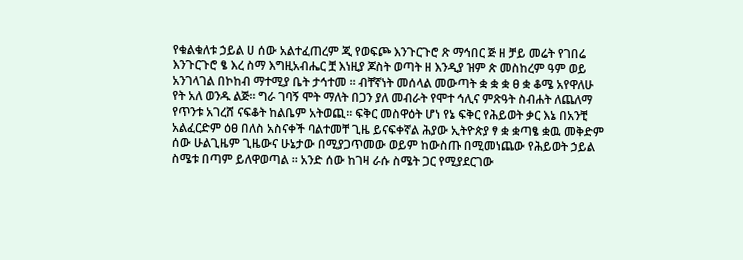የቁልቁለቱ ኃይል ሀ ሰው አልተፈጠረም ጂ የወፍጮ እንጉርጉሮ ጽ ማኅበር ጅ ዘ ቻይ መሬት የገበሬ እንጉርጉሮ ፄ እረ ስማ እግዚአብሔር ቿ እነዚያ ጆስት ወጣት ዘ እንዲያ ዝም ጵ መስከረም ዓም ወይ አንገላገል በኮከብ ማተሚያ ቤት ታኅተመ ። ብቸኛነት መሰላል መውጣት ቋ ቋ ቋ ፀ ቋ ቆሜ አየዋለሁ የት አለ ወንዱ ልጅ። ግራ ገባኝ ሞት ማለት በጋን ያለ መብራት የሞተ ኅሊና ምጽዓት ስብሐት ለጨለማ የጥንቱ አገረሸ ናፍቆት ከልቤም አትወጪ። ፍቅር መስዋዕት ሆነ የኔ ፍቅር የሕይወት ቃር እኔ በአንቺ አልፈርድም ዕፀ በለስ አስናቀች ባልተመቸ ጊዜ ይናፍቀኛል ሕያው ኢትዮጵያ ፃ ቋ ቋጣፄ ቋዉ መቅድም ሰው ሁልጊዜም ጊዜውና ሁኔታው በሚያጋጥመው ወይም ከውስጡ በሚመነጨው የሕይወት ኃይል ስሜቱ በጣም ይለዋወጣል ። አንድ ሰው ከገዛ ራሱ ስሜት ጋር የሚያደርገው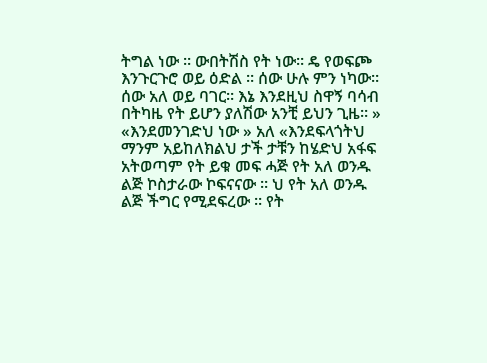ትግል ነው ። ውበትሽስ የት ነው። ዴ የወፍጮ እንጉርጉሮ ወይ ዕድል ። ሰው ሁሉ ምን ነካው። ሰው አለ ወይ ባገር። እኔ እንደዚህ ስዋኝ ባሳብ በትካዜ የት ይሆን ያለሽው አንቺ ይህን ጊዜ። » «እንደመንገድህ ነው » አለ «እንደፍላጎትህ ማንም አይከለክልህ ታች ታቹን ከሄድህ አፋፍ አትወጣም የት ይቁ መፍ ሓጅ የት አለ ወንዱ ልጅ ኮስታራው ኮፍናናው ። ህ የት አለ ወንዱ ልጅ ችግር የሚደፍረው ። የት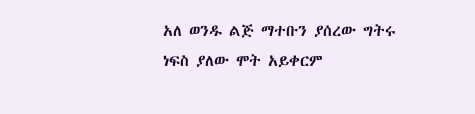አለ ወንዱ ልጅ ማተቡን ያሰረው ግትሩ ነፍስ ያለው ሞት አይቀርም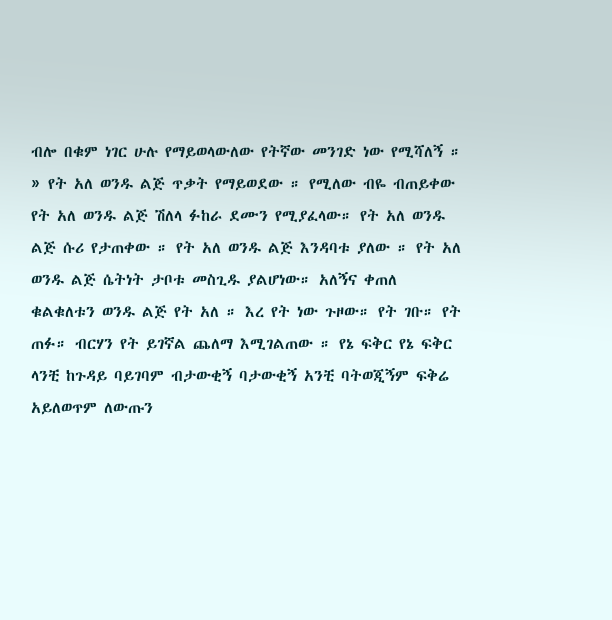ብሎ በቁም ነገር ሁሉ የማይወላውለው የትኛው መንገድ ነው የሚሻለኝ ። » የት አለ ወንዱ ልጅ ጥቃት የማይወደው ። የሚለው ብዬ ብጠይቀው የት አለ ወንዱ ልጅ ሽለላ ፉከራ ደሙን የሚያፈላው። የት አለ ወንዱ ልጅ ሱሪ የታጠቀው ። የት አለ ወንዱ ልጅ እንዳባቱ ያለው ። የት አለ ወንዱ ልጅ ሴትነት ታቦቱ መስጊዱ ያልሆነው። አለኝና ቀጠለ ቁልቁለቱን ወንዱ ልጅ የት አለ ። እረ የት ነው ጉዞው። የት ገቡ። የት ጠፉ። ብርሃን የት ይገኛል ጨለማ እሚገልጠው ። የኔ ፍቅር የኔ ፍቅር ላንቺ ከጉዳይ ባይገባም ብታውቂኝ ባታውቂኝ አንቺ ባትወጂኝም ፍቅሬ አይለወጥም ለውጡን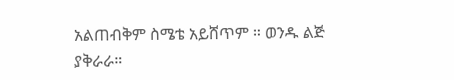አልጠብቅም ስሜቴ አይሸጥም ። ወንዱ ልጅ ያቅራራ።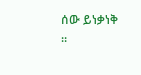ሰው ይነቃነቅ ።